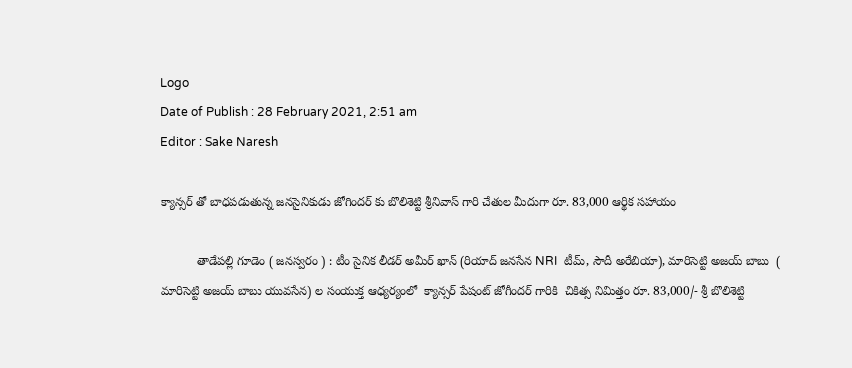Logo
Date of Publish : 28 February 2021, 2:51 am
Editor : Sake Naresh

క్యాన్సర్ తో బాధపడుతున్న జనసైనికుడు జోగిందర్ కు బొలిశెట్టి శ్రీనివాస్ గారి చేతుల మీదుగా రూ. 83,000 ఆర్థిక సహాయం

           తాడేపల్లి గూడెం ( జనస్వరం ) : టీం సైనిక లీడర్ అమీర్ ఖాన్ (రియాద్ జనసేన NRI  టీమ్, సౌదీ అరేబియా), మారిసెట్టి అజయ్ బాబు  ( మారిసెట్టి అజయ్ బాబు యువసేన) ల సంయుక్త ఆధ్యర్యంలో  క్యాన్సర్ పేషంట్ జోగీందర్ గారికి  చికిత్స నిమిత్తం రూ. 83,000/- శ్రీ బొలిశెట్టి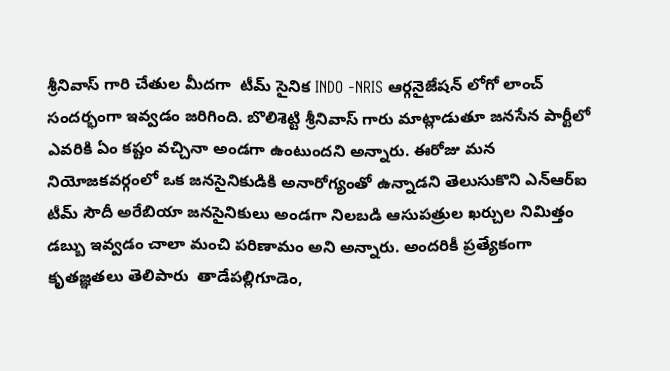శ్రీనివాస్ గారి చేతుల మీదగా  టీమ్ సైనిక INDO -NRIS ఆర్గనైజేషన్ లోగో లాంచ్ సందర్భంగా ఇవ్వడం జరిగింది. బొలిశెట్టి శ్రీనివాస్ గారు మాట్లాడుతూ జనసేన పార్టీలో ఎవరికి ఏం కష్టం వచ్చినా అండగా ఉంటుందని అన్నారు. ఈరోజు మన నియోజకవర్గంలో ఒక జనసైనికుడికి అనారోగ్యంతో ఉన్నాడని తెలుసుకొని ఎన్‌ఆర్‌ఐ టీమ్ సౌదీ అరేబియా జనసైనికులు అండగా నిలబడి ఆసుపత్రుల ఖర్చుల నిమిత్తం డబ్బు ఇవ్వడం చాలా మంచి పరిణామం అని అన్నారు. అందరికీ ప్రత్యేకంగా  కృతజ్ఞతలు తెలిపారు  తాడేపల్లిగూడెం,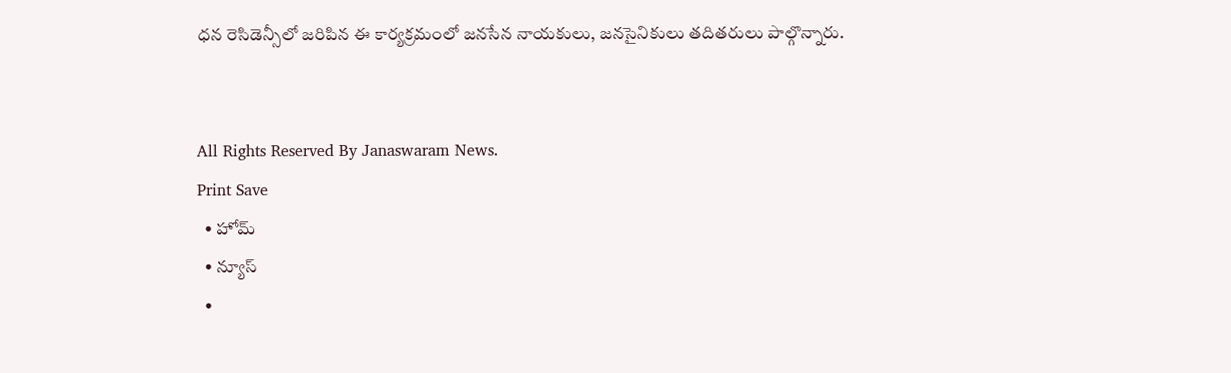ధన రెసిడెన్సీలో జరిపిన ఈ కార్యక్రమంలో జనసేన నాయకులు, జనసైనికులు తదితరులు పాల్గొన్నారు.


All Rights Reserved By Janaswaram News.
Print Save
  • హోమ్
  • న్యూస్
  •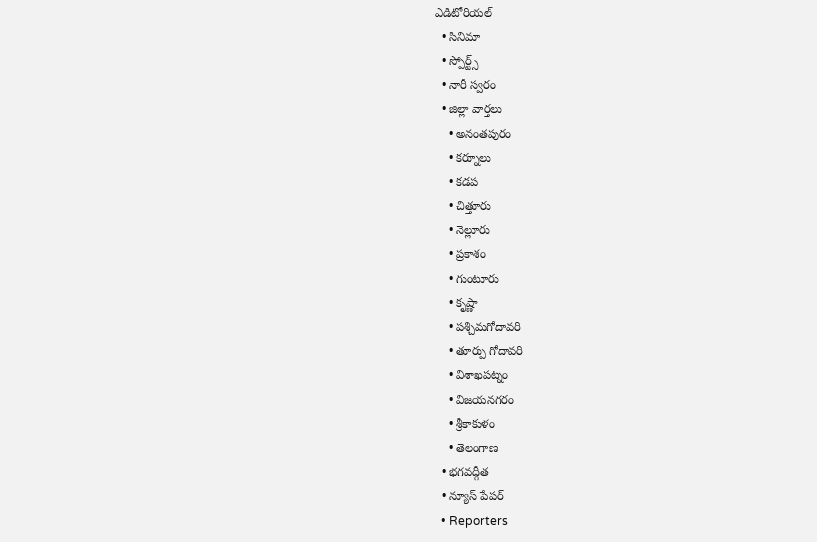ఎడిటోరియల్
  • సినిమా
  • స్పోర్ట్స్
  • నారీ స్వరం
  • జిల్లా వార్తలు
    • అనంతపురం
    • కర్నూలు
    • కడప
    • చిత్తూరు
    • నెల్లూరు
    • ప్రకాశం
    • గుంటూరు
    • కృష్ణా
    • పశ్చిమగోదావరి
    • తూర్పు గోదావరి
    • విశాఖపట్నం
    • విజయనగరం
    • శ్రీకాకుళం
    • తెలంగాణ
  • భగవద్గీత
  • న్యూస్ పేపర్
  • Reporters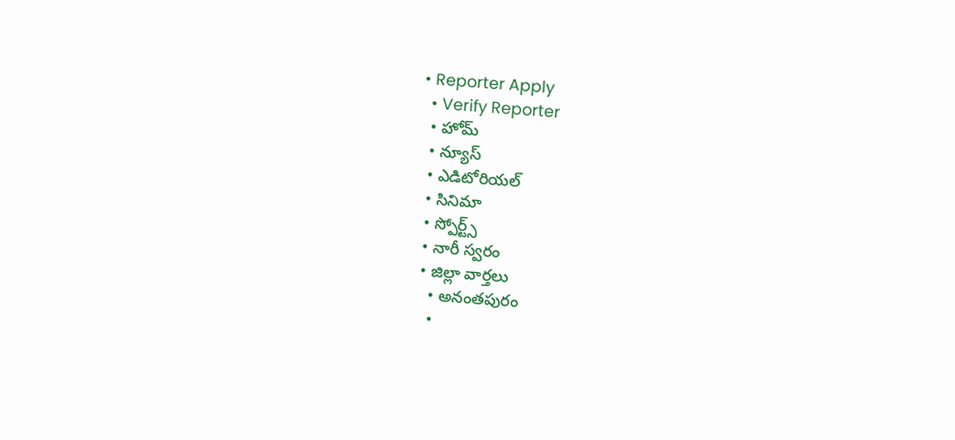• Reporter Apply
  • Verify Reporter
  • హోమ్
  • న్యూస్
  • ఎడిటోరియల్
  • సినిమా
  • స్పోర్ట్స్
  • నారీ స్వరం
  • జిల్లా వార్తలు
    • అనంతపురం
    •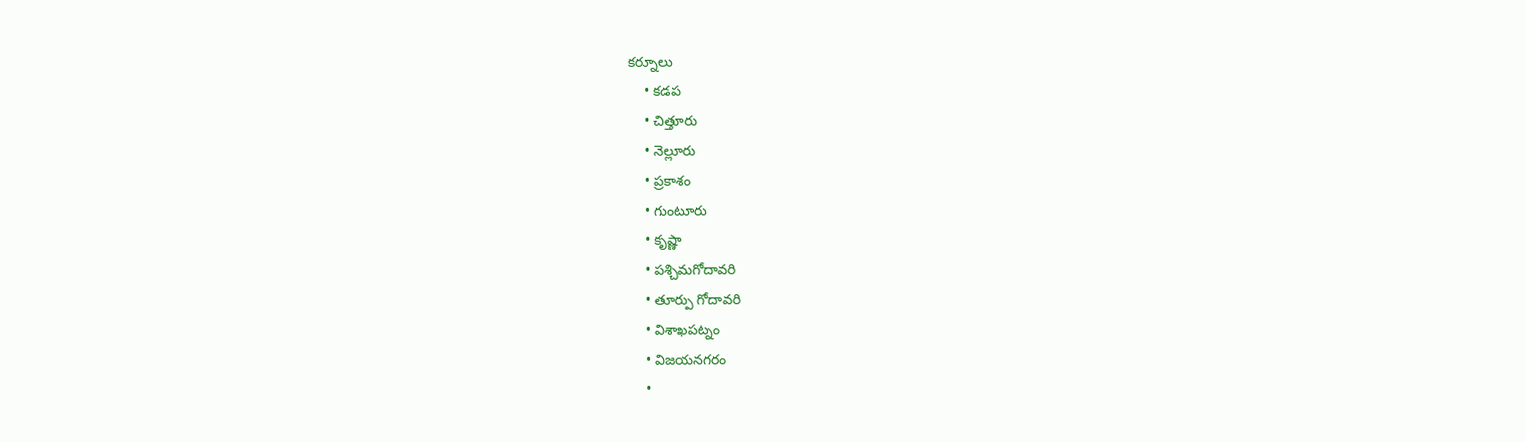కర్నూలు
    • కడప
    • చిత్తూరు
    • నెల్లూరు
    • ప్రకాశం
    • గుంటూరు
    • కృష్ణా
    • పశ్చిమగోదావరి
    • తూర్పు గోదావరి
    • విశాఖపట్నం
    • విజయనగరం
    •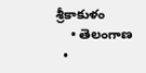శ్రీకాకుళం
    • తెలంగాణ
  •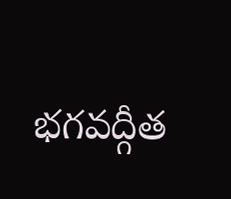భగవద్గీత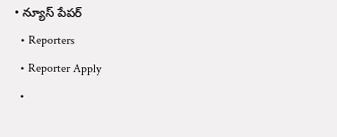• న్యూస్ పేపర్
  • Reporters
  • Reporter Apply
  •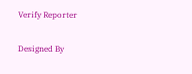Verify Reporter

Designed By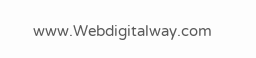www.Webdigitalway.com